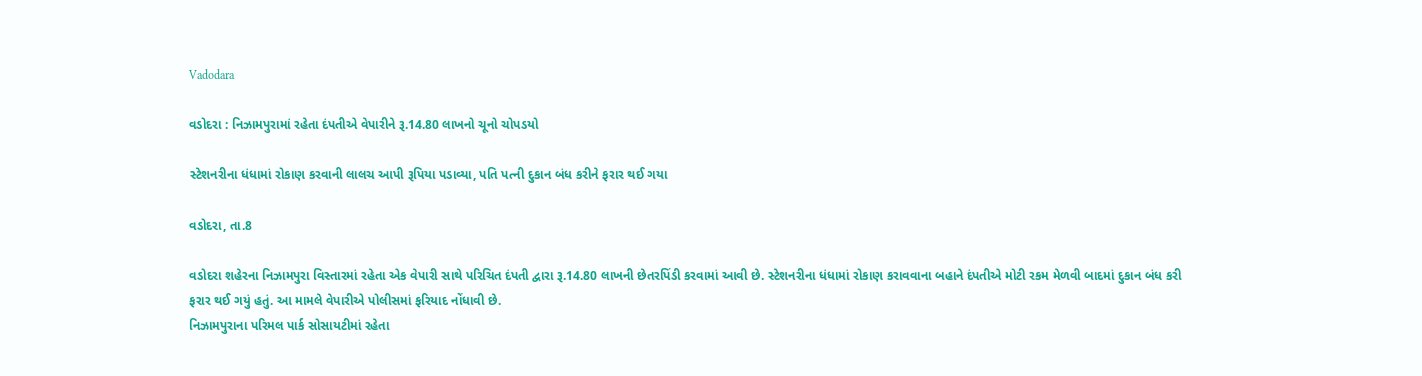Vadodara

વડોદરા : નિઝામપુરામાં રહેતા દંપતીએ વેપારીને રૂ.14.80 લાખનો ચૂનો ચોપડયો

સ્ટેશનરીના ધંધામાં રોકાણ કરવાની લાલચ આપી રૂપિયા પડાવ્યા, પતિ પત્ની દુકાન બંધ કરીને ફરાર થઈ ગયા

વડોદરા, તા.8

વડોદરા શહેરના નિઝામપુરા વિસ્તારમાં રહેતા એક વેપારી સાથે પરિચિત દંપતી દ્વારા રૂ.14.80 લાખની છેતરપિંડી કરવામાં આવી છે. સ્ટેશનરીના ધંધામાં રોકાણ કરાવવાના બહાને દંપતીએ મોટી રકમ મેળવી બાદમાં દુકાન બંધ કરી ફરાર થઈ ગયું હતું. આ મામલે વેપારીએ પોલીસમાં ફરિયાદ નોંધાવી છે.
નિઝામપુરાના પરિમલ પાર્ક સોસાયટીમાં રહેતા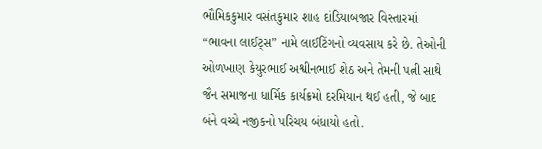ભૌમિકકુમાર વસંતકુમાર શાહ દાંડિયાબજાર વિસ્તારમાં “ભાવના લાઈટ્સ” નામે લાઈટિંગનો વ્યવસાય કરે છે. તેઓની ઓળખાણ કેયુરભાઈ અશ્વીનભાઈ શેઠ અને તેમની પત્ની સાથે જૈન સમાજના ધાર્મિક કાર્યક્રમો દરમિયાન થઈ હતી, જે બાદ બંને વચ્ચે નજીકનો પરિચય બંધાયો હતો.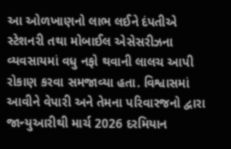આ ઓળખાણનો લાભ લઈને દંપતીએ સ્ટેશનરી તથા મોબાઈલ એસેસરીઝના વ્યવસાયમાં વધુ નફો થવાની લાલચ આપી રોકાણ કરવા સમજાવ્યા હતા. વિશ્વાસમાં આવીને વેપારી અને તેમના પરિવારજનો દ્વારા જાન્યુઆરીથી માર્ચ 2026 દરમિયાન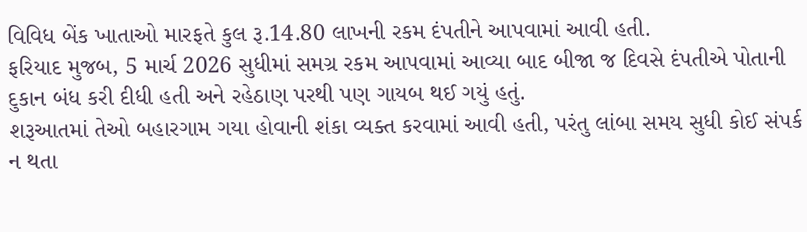વિવિધ બેંક ખાતાઓ મારફતે કુલ રૂ.14.80 લાખની રકમ દંપતીને આપવામાં આવી હતી.
ફરિયાદ મુજબ, 5 માર્ચ 2026 સુધીમાં સમગ્ર રકમ આપવામાં આવ્યા બાદ બીજા જ દિવસે દંપતીએ પોતાની દુકાન બંધ કરી દીધી હતી અને રહેઠાણ પરથી પણ ગાયબ થઈ ગયું હતું.
શરૂઆતમાં તેઓ બહારગામ ગયા હોવાની શંકા વ્યક્ત કરવામાં આવી હતી, પરંતુ લાંબા સમય સુધી કોઈ સંપર્ક ન થતા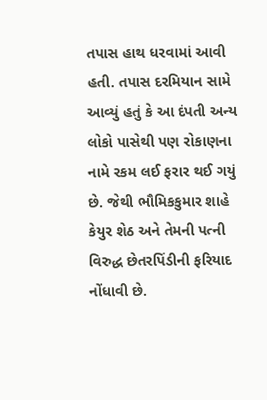તપાસ હાથ ધરવામાં આવી હતી. તપાસ દરમિયાન સામે આવ્યું હતું કે આ દંપતી અન્ય લોકો પાસેથી પણ રોકાણના નામે રકમ લઈ ફરાર થઈ ગયું છે. જેથી ભૌમિકકુમાર શાહે કેયુર શેઠ અને તેમની પત્ની વિરુદ્ધ છેતરપિંડીની ફરિયાદ નોંધાવી છે.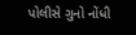પોલીસે ગુનો નોંધી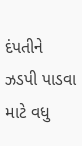દંપતીને ઝડપી પાડવા માટે વધુ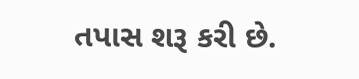તપાસ શરૂ કરી છે.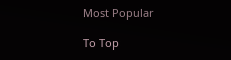Most Popular

To Top